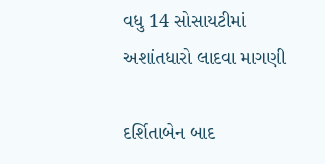વધુ 14 સોસાયટીમાં અશાંતધારો લાદવા માગણી

દર્શિતાબેન બાદ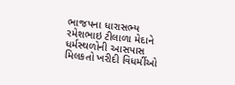ભાજપના ધારાસભ્ય રમેશભાઇ ટીલાળા મેદાને ધર્મસ્થળોની આસપાસ મિલકતો ખરીદી વિધર્મીઓ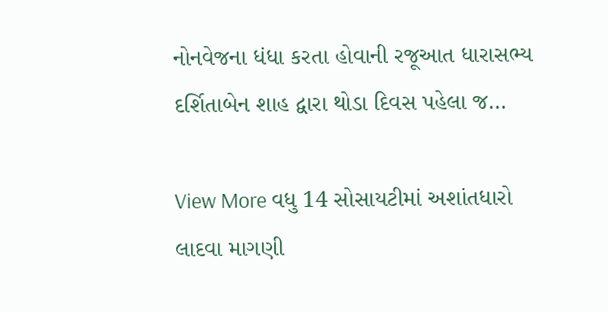નોનવેજના ધંધા કરતા હોવાની રજૂઆત ધારાસભ્ય દર્શિતાબેન શાહ દ્વારા થોડા દિવસ પહેલા જ…

View More વધુ 14 સોસાયટીમાં અશાંતધારો લાદવા માગણી